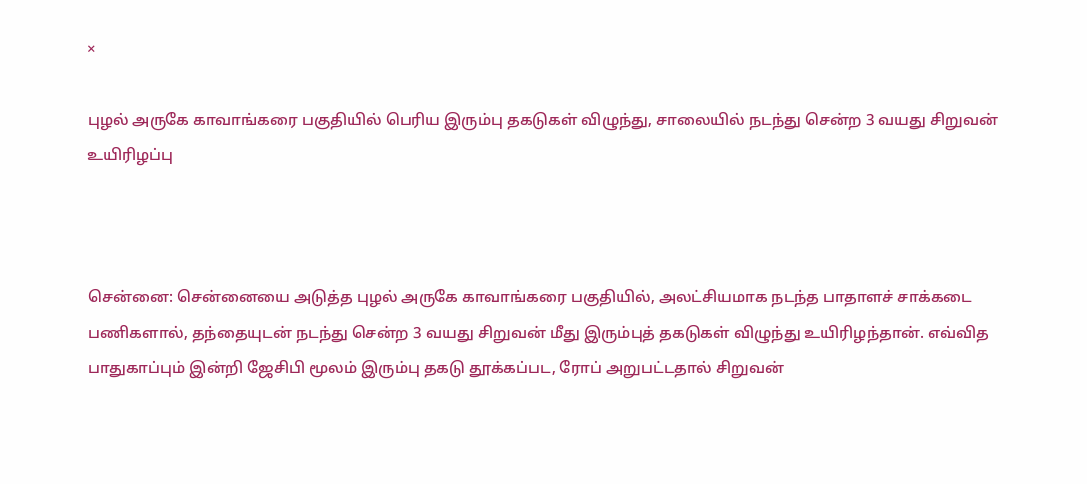×

புழல் அருகே காவாங்கரை பகுதியில் பெரிய இரும்பு தகடுகள் விழுந்து, சாலையில் நடந்து சென்ற 3 வயது சிறுவன் உயிரிழப்பு



சென்னை: சென்னையை அடுத்த புழல் அருகே காவாங்கரை பகுதியில், அலட்சியமாக நடந்த பாதாளச் சாக்கடை பணிகளால், தந்தையுடன் நடந்து சென்ற 3 வயது சிறுவன் மீது இரும்புத் தகடுகள் விழுந்து உயிரிழந்தான். எவ்வித பாதுகாப்பும் இன்றி ஜேசிபி மூலம் இரும்பு தகடு தூக்கப்பட, ரோப் அறுபட்டதால் சிறுவன்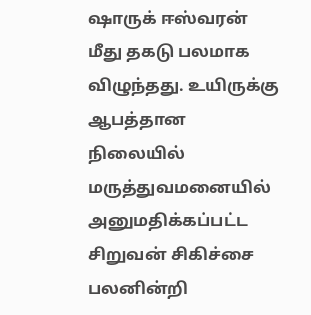ஷாருக் ஈஸ்வரன் மீது தகடு பலமாக விழுந்தது. உயிருக்கு ஆபத்தான நிலையில் மருத்துவமனையில் அனுமதிக்கப்பட்ட சிறுவன் சிகிச்சை பலனின்றி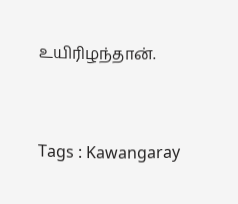உயிரிழந்தான்.



Tags : Kawangaray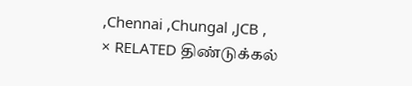,Chennai ,Chungal ,JCB ,
× RELATED திண்டுக்கல்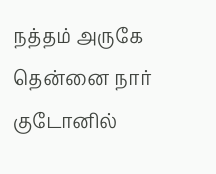நத்தம் அருகே தென்னை நார் குடோனில்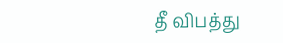தீ விபத்து